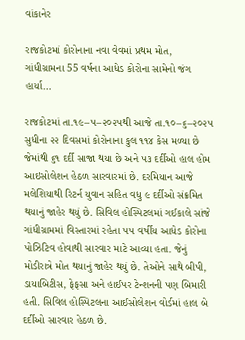વાંકાનેર

રાજકોટમાં કોરોનાના નવા વેવમાં પ્રથમ મોત, ગાંધીગ્રામના 55 વર્ષના આધેડ કોરોના સામેનો જંગ હાર્યા…

રાજકોટમાં તા.૧૯–૫–૨૦૨૫થી આજે તા.૧૦–૬–૨૦૨૫ સુધીના ૨૨ દિવસમાં કોરોનાના કુલ ૧૧૪ કેસ મળ્યા છે જેમાંથી ૬૧ દર્દી સાજા થયા છે અને ૫૩ દર્દીઓ હાલ હોમ આઇસોલેશન હેઠળ સારવારમાં છે. દરમિયાન આજે મલેશિયાથી રિટર્ન યુવાન સહિત વધુ ૯ દર્દીઓ સંક્રમિત થયાનું જાહેર થયું છે. સિવિલ હોસ્પિટલમાં ગઈકાલે સાંજે ગાંધીગ્રામમાં વિસ્તારમાં રહેતા ૫૫ વર્ષીય આધેડ કોરોના પોઝિટિવ હોવાથી સારવાર માટે આવ્યા હતા. જેનું મોડીરાત્રે મોત થયાનું જાહેર થયું છે. તેઓને સાથે બીપી, ડાયાબિટીસ, ફેફસા અને હાઈપર ટેન્શનની પણ બિમારી હતી. સિવિલ હોસ્પિટલના આઈસોલેશન વોર્ડમાં હાલ બે દર્દીઓ સારવાર હેઠળ છે.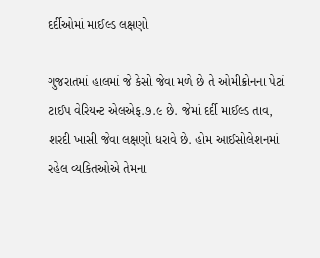દર્દીઓમાં માઈલ્ડ લક્ષણો

ગુજરાતમાં હાલમાં જે કેસો જેવા મળે છે તે ઓમીક્રોનના પેટાં ટાઈપ વેરિયન્ટ એલએફ.૭.૯ છે. જેમાં દર્દી માઈલ્ડ તાવ, શરદી ખાસી જેવા લક્ષણો ધરાવે છે. હોમ આઈસોલેશનમાં રહેલ વ્યકિતઓએ તેમના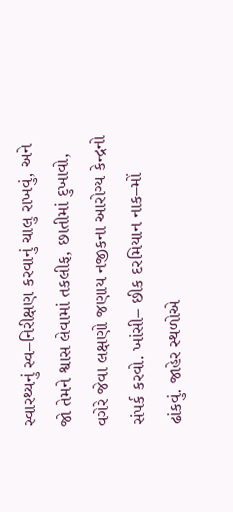સ્વારથ્યનું સ્વ–નિરીક્ષણ કરવાનું ચાલુ રાખવું, અને જો તેમને શ્વાસ લેવામાં તકલીફ, છાતીમાં દુખાવો, વગેરે જેવા લક્ષણો જણાય નજીકના આરોગ્ય કેન્દ્રનો સંપર્ક કરવો. ખાંસી– છીક દરમિયાન નાક–મોં ઢાંકવું. જાહેર સ્થળોએ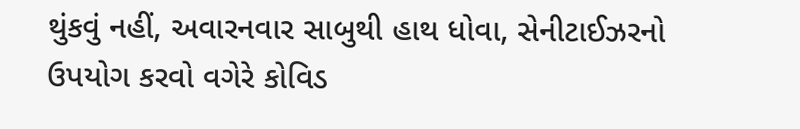થુંકવું નહીં, અવારનવાર સાબુથી હાથ ધોવા, સેનીટાઈઝરનો ઉપયોગ કરવો વગેરે કોવિડ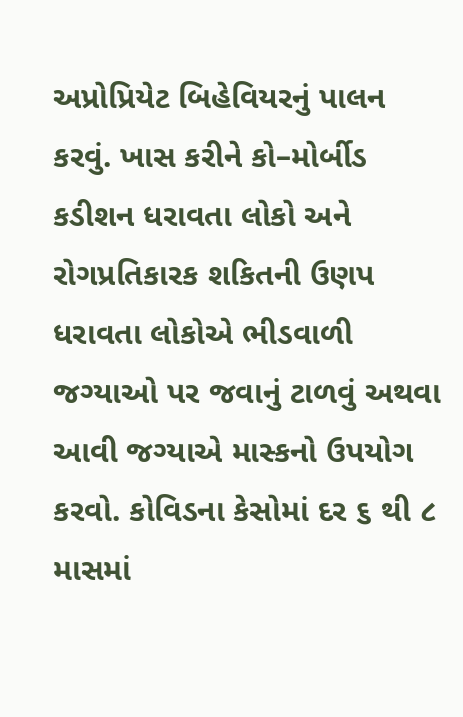અપ્રોપ્રિયેટ બિહેવિયરનું પાલન કરવું. ખાસ કરીને કો–મોર્બીડ કડીશન ધરાવતા લોકો અને રોગપ્રતિકારક શકિતની ઉણપ ધરાવતા લોકોએ ભીડવાળી જગ્યાઓ પર જવાનું ટાળવું અથવા આવી જગ્યાએ માસ્કનો ઉપયોગ કરવો. કોવિડના કેસોમાં દર ૬ થી ૮ માસમાં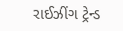રાઈઝીંગ ટ્રેન્ડ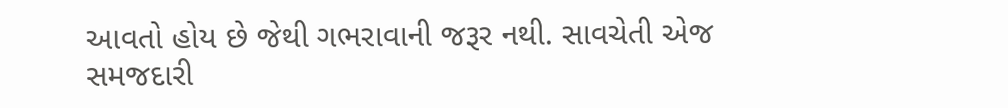આવતો હોય છે જેથી ગભરાવાની જરૂર નથી. સાવચેતી એજ સમજદારી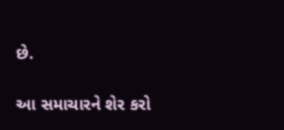છે.

આ સમાચારને શેર કરો